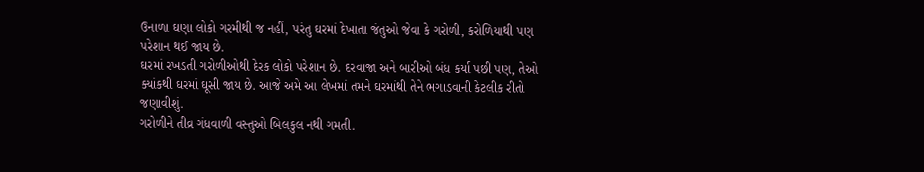ઉનાળા ઘણા લોકો ગરમીથી જ નહીં, પરંતુ ઘરમાં દેખાતા જંતુઓ જેવા કે ગરોળી, કરોળિયાથી પણ પરેશાન થઈ જાય છે.
ઘરમાં રખડતી ગરોળીઓથી દેરક લોકો પરેશાન છે. દરવાજા અને બારીઓ બંધ કર્યા પછી પણ, તેઓ ક્યાંકથી ઘરમાં ઘૂસી જાય છે. આજે અમે આ લેખમાં તમને ઘરમાંથી તેને ભગાડવાની કેટલીક રીતો જણાવીશું.
ગરોળીને તીવ્ર ગંધવાળી વસ્તુઓ બિલકુલ નથી ગમતી.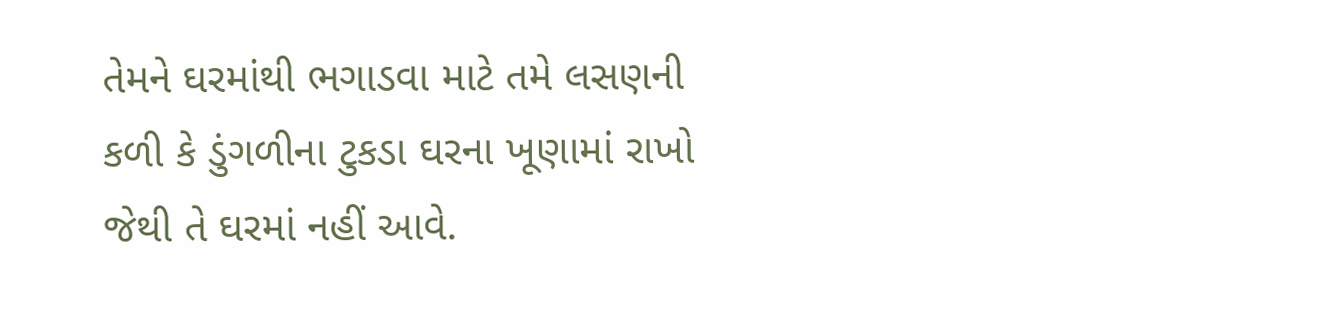તેમને ઘરમાંથી ભગાડવા માટે તમે લસણની કળી કે ડુંગળીના ટુકડા ઘરના ખૂણામાં રાખો જેથી તે ઘરમાં નહીં આવે.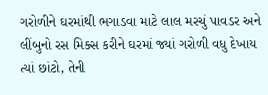ગરોળીને ઘરમાંથી ભગાડવા માટે લાલ મરચું પાવડર અને લીંબુનો રસ મિક્સ કરીને ઘરમાં જ્યાં ગરોળી વધુ દેખાય ત્યાં છાંટો, તેની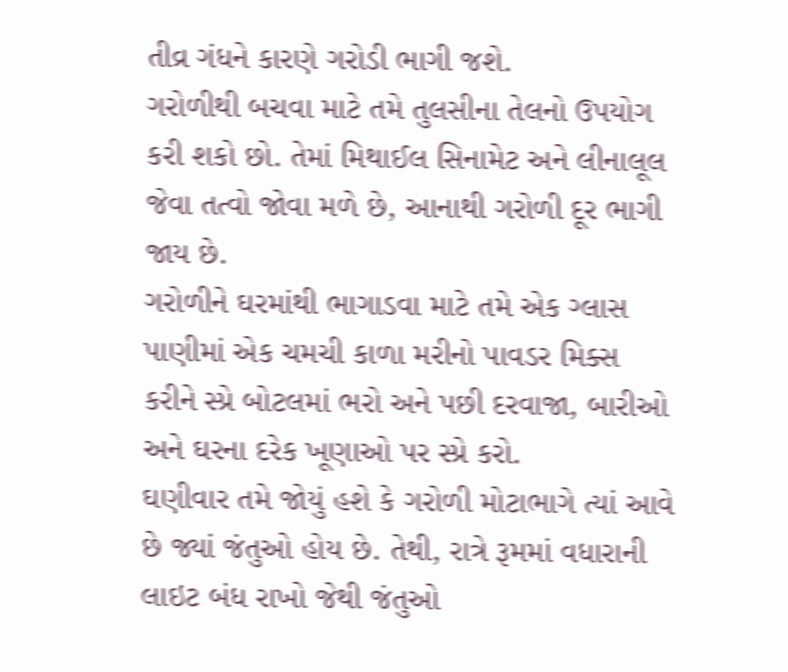તીવ્ર ગંધને કારણે ગરોડી ભાગી જશે.
ગરોળીથી બચવા માટે તમે તુલસીના તેલનો ઉપયોગ કરી શકો છો. તેમાં મિથાઈલ સિનામેટ અને લીનાલૂલ જેવા તત્વો જોવા મળે છે, આનાથી ગરોળી દૂર ભાગી જાય છે.
ગરોળીને ઘરમાંથી ભાગાડવા માટે તમે એક ગ્લાસ પાણીમાં એક ચમચી કાળા મરીનો પાવડર મિક્સ કરીને સ્પ્રે બોટલમાં ભરો અને પછી દરવાજા, બારીઓ અને ઘરના દરેક ખૂણાઓ પર સ્પ્રે કરો.
ઘણીવાર તમે જોયું હશે કે ગરોળી મોટાભાગે ત્યાં આવે છે જ્યાં જંતુઓ હોય છે. તેથી, રાત્રે રૂમમાં વધારાની લાઇટ બંધ રાખો જેથી જંતુઓ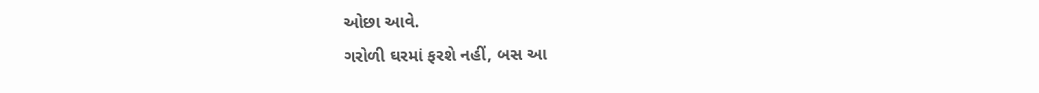ઓછા આવે.
ગરોળી ઘરમાં ફરશે નહીં, બસ આ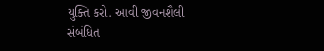યુક્તિ કરો. આવી જીવનશૈલી સંબંધિત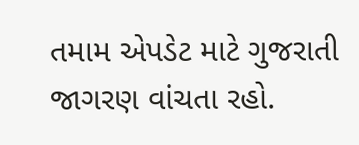તમામ એપડેટ માટે ગુજરાતી જાગરણ વાંચતા રહો.